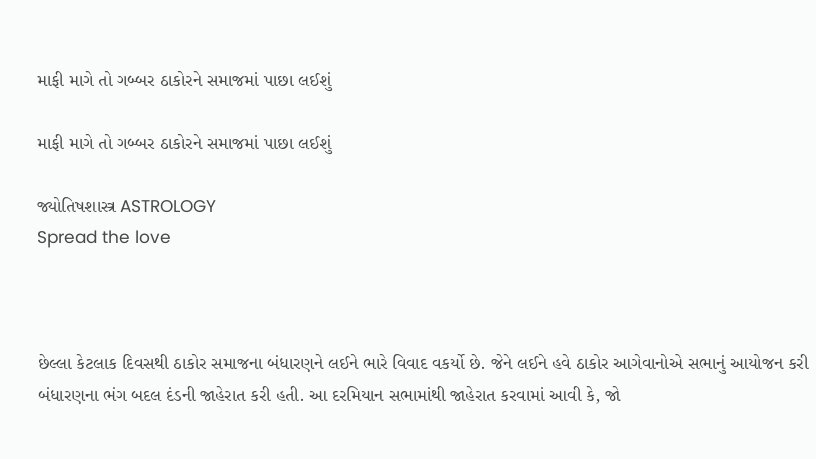માફી માગે તો ગબ્બર ઠાકોરને સમાજમાં પાછા લઈશું

માફી માગે તો ગબ્બર ઠાકોરને સમાજમાં પાછા લઈશું

જ્યોતિષશાસ્ત્ર ASTROLOGY
Spread the love



છેલ્લા કેટલાક દિવસથી ઠાકોર સમાજના બંધારણને લઈને ભારે વિવાદ વકર્યો છે. જેને લઈને હવે ઠાકોર આગેવાનોએ સભાનું આયોજન કરી બંધારણના ભંગ બદલ દંડની જાહેરાત કરી હતી. આ દરમિયાન સભામાંથી જાહેરાત કરવામાં આવી કે, જો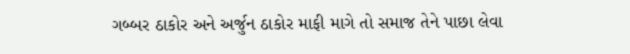ગબ્બર ઠાકોર અને અર્જુન ઠાકોર માફી માગે તો સમાજ તેને પાછા લેવા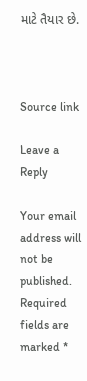માટે તૈયાર છે.



Source link

Leave a Reply

Your email address will not be published. Required fields are marked *